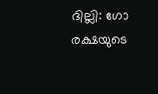ദില്ലി: ഗോ രക്ഷയുടെ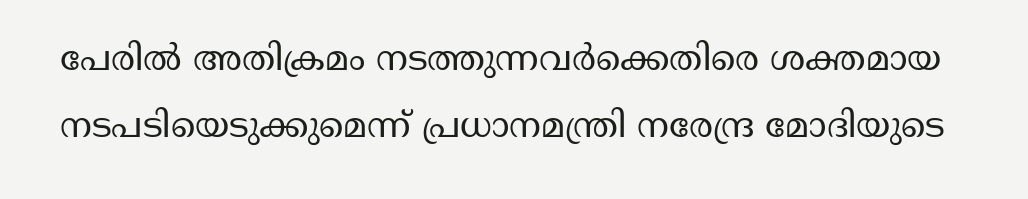പേരില്‍ അതിക്രമം നടത്തുന്നവര്‍ക്കെതിരെ ശക്തമായ നടപടിയെടുക്കുമെന്ന് പ്രധാനമന്ത്രി നരേന്ദ്ര മോദിയുടെ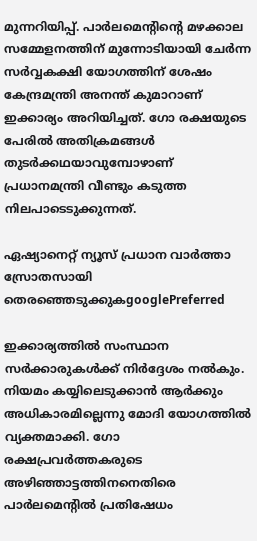മുന്നറിയിപ്പ്. പാര്‍ലമെന്റിന്റെ മഴക്കാല സമ്മേളനത്തിന് മുന്നോടിയായി ചേര്‍ന്ന സര്‍വ്വകക്ഷി യോഗത്തിന് ശേഷം കേന്ദ്രമന്ത്രി അനന്ത് കുമാറാണ് ഇക്കാര്യം അറിയിച്ചത്. ഗോ രക്ഷയുടെ പേരില്‍ അതിക്രമങ്ങള്‍ തുടര്‍ക്കഥയാവുമ്പോഴാണ് പ്രധാനമന്ത്രി വീണ്ടും കടുത്ത നിലപാടെടുക്കുന്നത്.

ഏഷ്യാനെറ്റ് ന്യൂസ് പ്രധാന വാർത്താ സ്രോതസായി തെരഞ്ഞെടുക്കുകgooglePreferred

ഇക്കാര്യത്തില്‍ സംസ്ഥാന സര്‍ക്കാരുകള്‍ക്ക് നിര്‍ദ്ദേശം നല്‍കും. നിയമം കയ്യിലെടുക്കാന്‍ ആര്‍ക്കും അധികാരമില്ലെന്നു മോദി യോഗത്തില്‍ വ്യക്തമാക്കി. ഗോ രക്ഷപ്രവര്‍ത്തകരുടെ അഴിഞ്ഞാട്ടത്തിനനെതിരെ പാര്‍ലമെന്റില്‍ പ്രതിഷേധം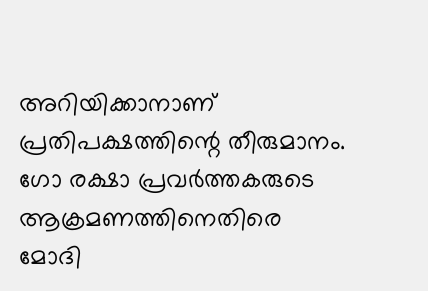അറിയിക്കാനാണ് പ്രതിപക്ഷത്തിന്റെ തീരുമാനം. ഗോ രക്ഷാ പ്രവര്‍ത്തകരുടെ ആക്രമണത്തിനെതിരെ മോദി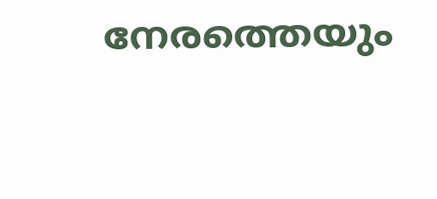നേരത്തെയും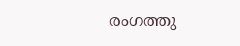രംഗത്തു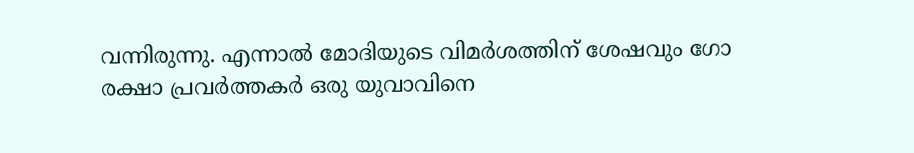വന്നിരുന്നു. എന്നാല്‍ മോദിയുടെ വിമര്‍ശത്തിന് ശേഷവും ഗോ രക്ഷാ പ്രവര്‍ത്തകര്‍ ഒരു യുവാവിനെ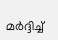മര്‍ദ്ദിച്ച്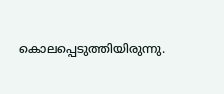കൊലപ്പെടുത്തിയിരുന്നു.